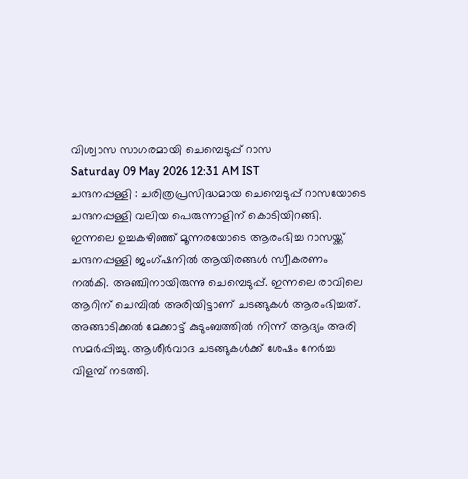വിശ്വാസ സാഗരമായി ചെമ്പെടുപ്പ് റാസ
Saturday 09 May 2026 12:31 AM IST
ചന്ദനപ്പള്ളി : ചരിത്രപ്രസിദ്ധമായ ചെമ്പെടുപ്പ് റാസയോടെ ചന്ദനപ്പള്ളി വലിയ പെരുന്നാളിന് കൊടിയിറങ്ങി. ഇന്നലെ ഉച്ചകഴിഞ്ഞ് മൂന്നരയോടെ ആരംഭിച്ച റാസയ്ക്ക് ചന്ദനപ്പള്ളി ജംഗ്ഷനിൽ ആയിരങ്ങൾ സ്വീകരണം നൽകി. അഞ്ചിനായിരുന്നു ചെമ്പെടുപ്പ്. ഇന്നലെ രാവിലെ ആറിന് ചെമ്പിൽ അരിയിട്ടാണ് ചടങ്ങുകൾ ആരംഭിച്ചത്. അങ്ങാടിക്കൽ മേക്കാട്ട് കുടുംബത്തിൽ നിന്ന് ആദ്യം അരി സമർപ്പിച്ചു. ആശീർവാദ ചടങ്ങുകൾക്ക് ശേഷം നേർച്ച വിളമ്പ് നടത്തി.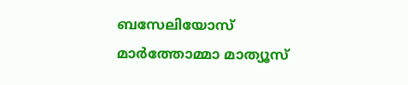ബസേലിയോസ് മാർത്തോമ്മാ മാത്യൂസ്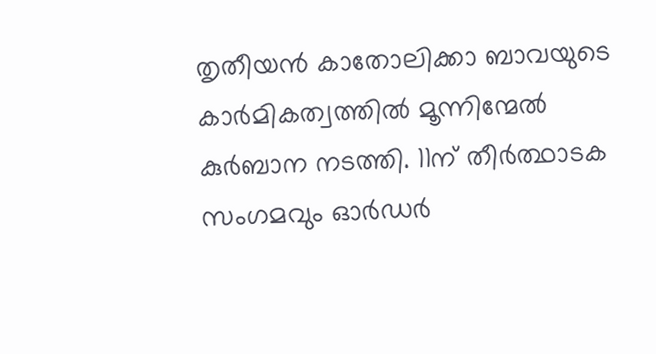തൃതീയൻ കാതോലിക്കാ ബാവയുടെ കാർമികത്വത്തിൽ മൂന്നിന്മേൽ കുർബാന നടത്തി. 11ന് തീർത്ഥാടക സംഗമവും ഓർഡർ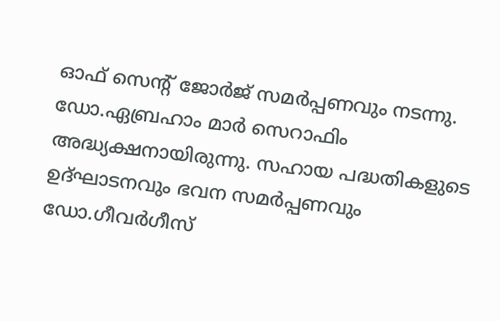ഓഫ് സെന്റ് ജോർജ് സമർപ്പണവും നടന്നു. ഡോ.ഏബ്രഹാം മാർ സെറാഫിം അദ്ധ്യക്ഷനായിരുന്നു. സഹായ പദ്ധതികളുടെ ഉദ്ഘാടനവും ഭവന സമർപ്പണവും ഡോ.ഗീവർഗീസ്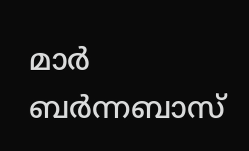മാർ ബർന്നബാസ്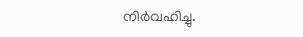നിർവഹിച്ചു.